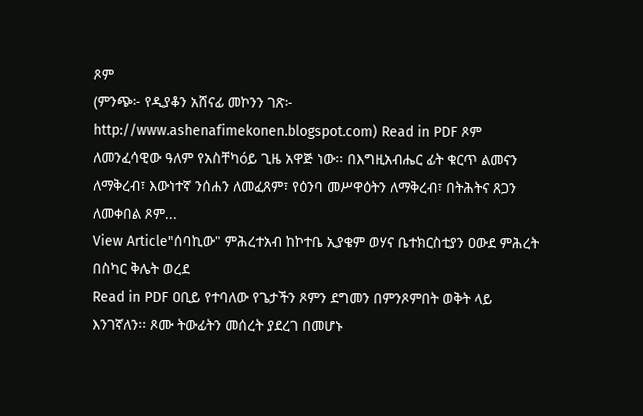ጾም
(ምንጭ፦ የዲያቆን አሸናፊ መኮንን ገጽ፦ http://www.ashenafimekonen.blogspot.com) Read in PDF ጾም ለመንፈሳዊው ዓለም የአስቸካóይ ጊዜ አዋጅ ነው፡፡ በእግዚአብሔር ፊት ቁርጥ ልመናን ለማቅረብ፣ እውነተኛ ንሰሐን ለመፈጸም፣ የዕንባ መሥዋዕትን ለማቅረብ፣ በትሕትና ጸጋን ለመቀበል ጾም...
View Article"ሰባኪው" ምሕረተአብ ከኮተቤ ኢያቄም ወሃና ቤተክርስቲያን ዐውደ ምሕረት በስካር ቅሌት ወረደ
Read in PDF ዐቢይ የተባለው የጌታችን ጾምን ደግመን በምንጾምበት ወቅት ላይ እንገኛለን፡፡ ጾሙ ትውፊትን መሰረት ያደረገ በመሆኑ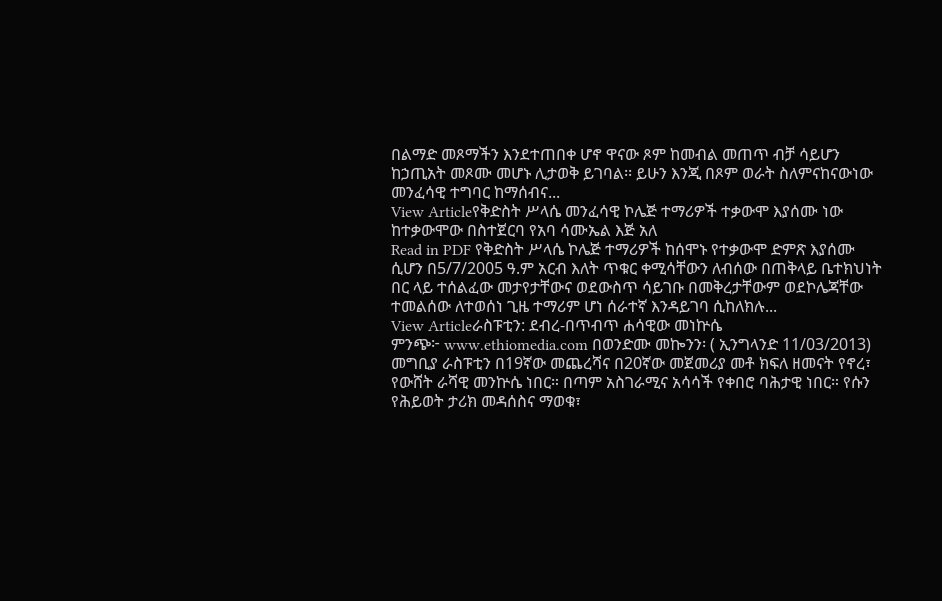በልማድ መጾማችን እንደተጠበቀ ሆኖ ዋናው ጾም ከመብል መጠጥ ብቻ ሳይሆን ከኃጢአት መጾሙ መሆኑ ሊታወቅ ይገባል፡፡ ይሁን እንጂ በጾም ወራት ስለምናከናውነው መንፈሳዊ ተግባር ከማሰብና...
View Articleየቅድስት ሥላሴ መንፈሳዊ ኮሌጅ ተማሪዎች ተቃውሞ እያሰሙ ነው ከተቃውሞው በስተጀርባ የአባ ሳሙኤል እጅ አለ
Read in PDF የቅድስት ሥላሴ ኮሌጅ ተማሪዎች ከሰሞኑ የተቃውሞ ድምጽ እያሰሙ ሲሆን በ5/7/2005 ዓ.ም አርብ እለት ጥቁር ቀሚሳቸውን ለብሰው በጠቅላይ ቤተክህነት በር ላይ ተሰልፈው መታየታቸውና ወደውስጥ ሳይገቡ በመቅረታቸውም ወደኮሌጃቸው ተመልሰው ለተወሰነ ጊዜ ተማሪም ሆነ ሰራተኛ እንዳይገባ ሲከለክሉ...
View Articleራስፑቲን: ደብረ-በጥብጥ ሐሳዊው መነኵሴ
ምንጭ፦ www.ethiomedia.com በወንድሙ መኰንን፡ ( ኢንግላንድ 11/03/2013) መግቢያ ራስፑቲን በ19ኛው መጨረሻና በ20ኛው መጀመሪያ መቶ ክፍለ ዘመናት የኖረ፣ የውሸት ራሻዊ መንኵሴ ነበር። በጣም አስገራሚና አሳሳች የቀበሮ ባሕታዊ ነበር። የሱን የሕይወት ታሪክ መዳሰስና ማወቁ፣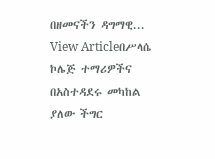በዘመናችን ዳግማዊ...
View Articleበሥላሴ ኮሌጅ ተማሪዎችና በአስተዳደሩ መካከል ያለው ችግር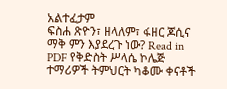አልተፈታም
ፍስሐ ጽዮን፣ ዘላለም፣ ፋዘር ጆሲና ማቅ ምን እያደረጉ ነው? Read in PDF የቅድስት ሥላሴ ኮሌጅ ተማሪዎች ትምህርት ካቆሙ ቀናቶች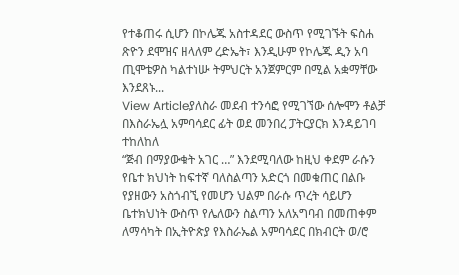የተቆጠሩ ሲሆን በኮሌጁ አስተዳደር ውስጥ የሚገኙት ፍስሐ ጽዮን ደሞዝና ዘላለም ረድኤት፣ እንዲሁም የኮሌጁ ዲን አባ ጢሞቴዎስ ካልተነሡ ትምህርት አንጀምርም በሚል አቋማቸው እንደጸኑ...
View Articleያለስራ መደብ ተንሳፎ የሚገኘው ሰሎሞን ቶልቻ በእስራኤሏ አምባሳደር ፊት ወደ መንበረ ፓትርያርክ እንዳይገባ ተከለከለ
“ጅብ በማያውቁት አገር …” እንደሚባለው ከዚህ ቀደም ራሱን የቤተ ክህነት ከፍተኛ ባለስልጣን አድርጎ በመቁጠር በልቡ የያዘውን አስጎብኚ የመሆን ህልም በራሱ ጥረት ሳይሆን ቤተክህነት ውስጥ የሌለውን ስልጣን አለአግባብ በመጠቀም ለማሳካት በኢትዮጵያ የእስራኤል አምባሳደር በክብርት ወ/ሮ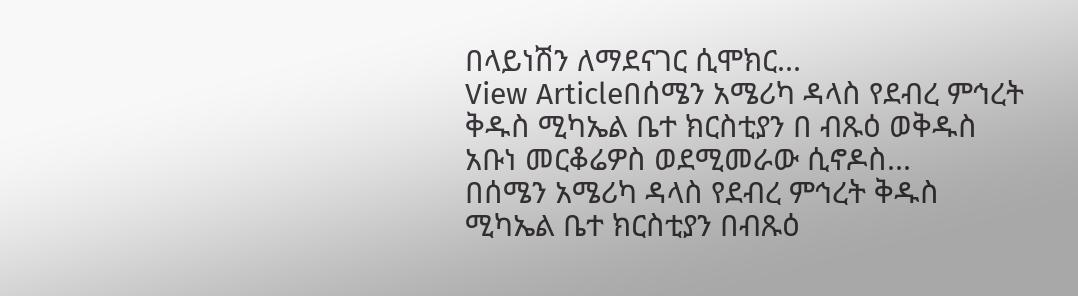በላይነሽን ለማደናገር ሲሞክር...
View Articleበሰሜን አሜሪካ ዳላስ የደብረ ምኅረት ቅዱስ ሚካኤል ቤተ ክርስቲያን በ ብጹዕ ወቅዱስ አቡነ መርቆሬዎስ ወደሚመራው ሲኖዶስ...
በሰሜን አሜሪካ ዳላስ የደብረ ምኅረት ቅዱስ ሚካኤል ቤተ ክርስቲያን በብጹዕ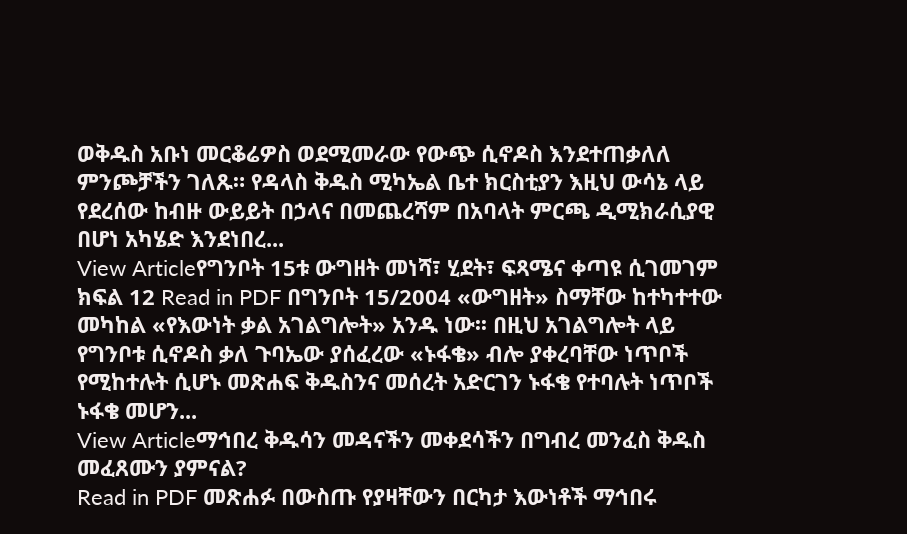ወቅዱስ አቡነ መርቆሬዎስ ወደሚመራው የውጭ ሲኖዶስ እንደተጠቃለለ ምንጮቻችን ገለጹ። የዳላስ ቅዱስ ሚካኤል ቤተ ክርስቲያን እዚህ ውሳኔ ላይ የደረሰው ከብዙ ውይይት በኃላና በመጨረሻም በአባላት ምርጫ ዲሚክራሲያዊ በሆነ አካሄድ እንደነበረ...
View Articleየግንቦት 15ቱ ውግዘት መነሻ፣ ሂደት፣ ፍጻሜና ቀጣዩ ሲገመገም
ክፍል 12 Read in PDF በግንቦት 15/2004 «ውግዘት» ስማቸው ከተካተተው መካከል «የእውነት ቃል አገልግሎት» አንዱ ነው፡፡ በዚህ አገልግሎት ላይ የግንቦቱ ሲኖዶስ ቃለ ጉባኤው ያሰፈረው «ኑፋቄ» ብሎ ያቀረባቸው ነጥቦች የሚከተሉት ሲሆኑ መጽሐፍ ቅዱስንና መሰረት አድርገን ኑፋቄ የተባሉት ነጥቦች ኑፋቄ መሆን...
View Articleማኅበረ ቅዱሳን መዳናችን መቀደሳችን በግብረ መንፈስ ቅዱስ መፈጸሙን ያምናል?
Read in PDF መጽሐፉ በውስጡ የያዛቸውን በርካታ እውነቶች ማኅበሩ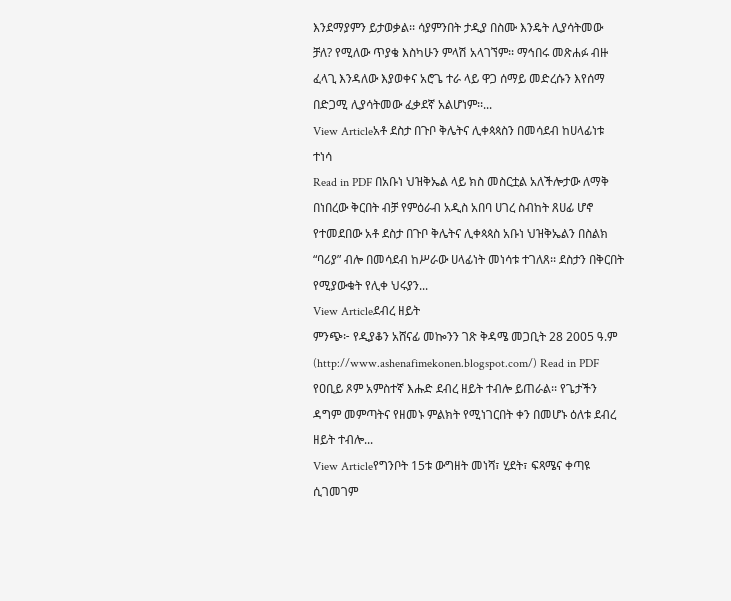እንደማያምን ይታወቃል፡፡ ሳያምንበት ታዲያ በስሙ እንዴት ሊያሳትመው ቻለ? የሚለው ጥያቄ እስካሁን ምላሽ አላገኘም፡፡ ማኅበሩ መጽሐፉ ብዙ ፈላጊ እንዳለው እያወቀና አሮጌ ተራ ላይ ዋጋ ሰማይ መድረሱን እየሰማ በድጋሚ ሊያሳትመው ፈቃደኛ አልሆነም፡፡...
View Articleአቶ ደስታ በጉቦ ቅሌትና ሊቀጳጳስን በመሳደብ ከሀላፊነቱ ተነሳ
Read in PDF በአቡነ ህዝቅኤል ላይ ክስ መስርቷል አለችሎታው ለማቅ በነበረው ቅርበት ብቻ የምዕራብ አዲስ አበባ ሀገረ ስብከት ጸሀፊ ሆኖ የተመደበው አቶ ደስታ በጉቦ ቅሌትና ሊቀጳጳስ አቡነ ህዝቅኤልን በስልክ “ባሪያ” ብሎ በመሳደብ ከሥራው ሀላፊነት መነሳቱ ተገለጸ፡፡ ደስታን በቅርበት የሚያውቁት የሊቀ ህሩያን...
View Articleደብረ ዘይት
ምንጭ፦ የዲያቆን አሸናፊ መኰንን ገጽ ቅዳሜ መጋቢት 28 2005 ዓ.ም (http://www.ashenafimekonen.blogspot.com/) Read in PDF የዐቢይ ጾም አምስተኛ እሑድ ደብረ ዘይት ተብሎ ይጠራል፡፡ የጌታችን ዳግም መምጣትና የዘመኑ ምልክት የሚነገርበት ቀን በመሆኑ ዕለቱ ደብረ ዘይት ተብሎ...
View Articleየግንቦት 15ቱ ውግዘት መነሻ፣ ሂደት፣ ፍጻሜና ቀጣዩ ሲገመገም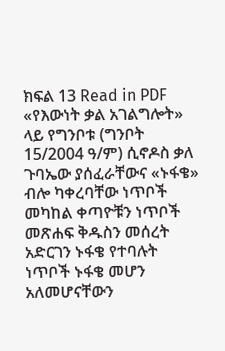ክፍል 13 Read in PDF «የእውነት ቃል አገልግሎት» ላይ የግንቦቱ (ግንቦት 15/2004 ዓ/ም) ሲኖዶስ ቃለ ጉባኤው ያሰፈራቸውና «ኑፋቄ» ብሎ ካቀረባቸው ነጥቦች መካከል ቀጣዮቹን ነጥቦች መጽሐፍ ቅዱስን መሰረት አድርገን ኑፋቄ የተባሉት ነጥቦች ኑፋቄ መሆን አለመሆናቸውን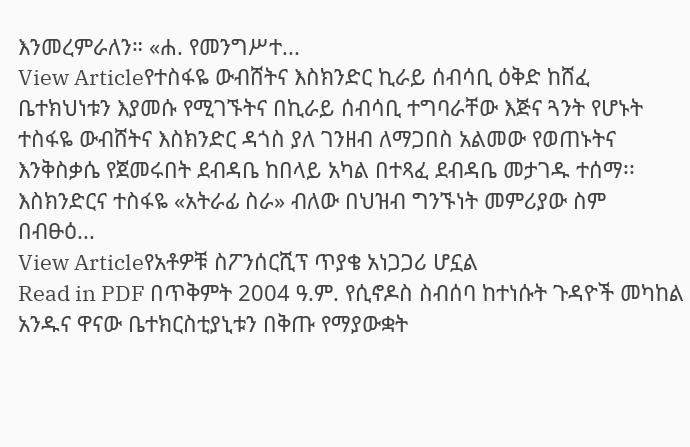እንመረምራለን። «ሐ. የመንግሥተ...
View Articleየተስፋዬ ውብሸትና እስክንድር ኪራይ ሰብሳቢ ዕቅድ ከሸፈ
ቤተክህነቱን እያመሱ የሚገኙትና በኪራይ ሰብሳቢ ተግባራቸው እጅና ጓንት የሆኑት ተስፋዬ ውብሸትና እስክንድር ዳጎስ ያለ ገንዘብ ለማጋበስ አልመው የወጠኑትና እንቅስቃሴ የጀመሩበት ደብዳቤ ከበላይ አካል በተጻፈ ደብዳቤ መታገዱ ተሰማ፡፡ እስክንድርና ተስፋዬ «አትራፊ ስራ» ብለው በህዝብ ግንኙነት መምሪያው ስም በብፁዕ...
View Articleየአቶዎቹ ስፖንሰርሺፕ ጥያቄ አነጋጋሪ ሆኗል
Read in PDF በጥቅምት 2004 ዓ.ም. የሲኖዶስ ስብሰባ ከተነሱት ጉዳዮች መካከል አንዱና ዋናው ቤተክርስቲያኒቱን በቅጡ የማያውቋት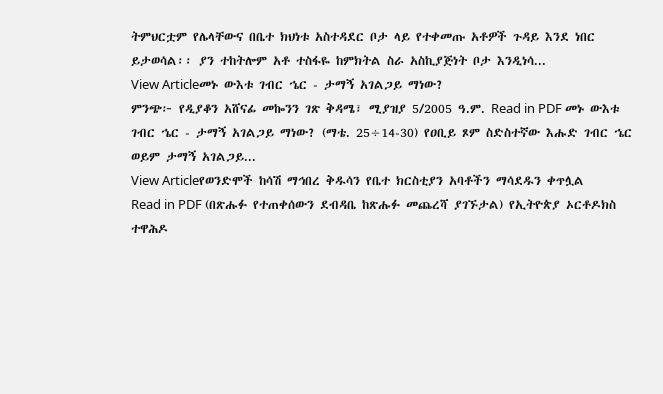ትምህርቷም የሌላቸውና በቤተ ክህነቱ አስተዳደር ቦታ ላይ የተቀመጡ አቶዎች ጉዳይ እንደ ነበር ይታወሳል፡፡ ያን ተከትሎም አቶ ተስፋዬ ከምክትል ስራ አስኪያጅነት ቦታ እንዲነሳ...
View Articleመኑ ውእቱ ገብር ኄር - ታማኝ አገልጋይ ማነው?
ምንጭ፦ የዲያቆን አሸናፊ መኰንን ገጽ ቅዳሜ፣ ሚያዝያ 5/2005 ዓ.ም. Read in PDF መኑ ውእቱ ገብር ኄር - ታማኝ አገልጋይ ማነው? (ማቴ. 25÷14-30) የዐቢይ ጾም ስድስተኛው እሑድ ገብር ኄር ወይም ታማኝ አገልጋይ...
View Articleየወንድሞች ከሳሽ ማኅበረ ቅዱሳን የቤተ ክርስቲያን አባቶችን ማሳደዱን ቀጥሏል
Read in PDF (በጽሑፉ የተጠቀሰውን ደብዳቤ ከጽሑፉ መጨረሻ ያገኙታል) የኢትዮጵያ ኦርቶዶክስ ተዋሕዶ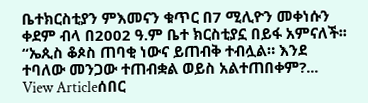ቤተክርስቲያን ምእመናን ቁጥር በ7 ሚሊዮን መቀነሱን ቀደም ብላ በ2002 ዓ.ም ቤተ ክርስቲያኗ በይፋ አምናለች፡፡ “ኤጲስ ቆጶስ ጠባቂ ነውና ይጠብቅ ተብሏል። እንደ ተባለው መንጋው ተጠብቋል ወይስ አልተጠበቀም?...
View Articleሰበር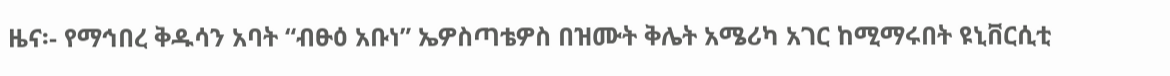ዜና፡- የማኅበረ ቅዱሳን አባት “ብፁዕ አቡነ” ኤዎስጣቴዎስ በዝሙት ቅሌት አሜሪካ አገር ከሚማሩበት ዩኒቨርሲቲ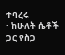ተባረሩ
· ከሁለት ሴቶች ጋር የስጋ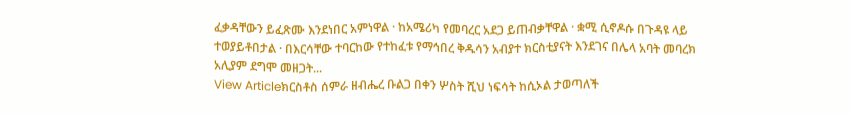ፈቃዳቸውን ይፈጽሙ እንደነበር አምነዋል · ከአሜሪካ የመባረር አደጋ ይጠብቃቸዋል · ቋሚ ሲኖዶሱ በጉዳዩ ላይ ተወያይቶበታል · በእርሳቸው ተባርከው የተከፈቱ የማኅበረ ቅዱሳን አብያተ ክርስቲያናት እንደገና በሌላ አባት መባረክ አሊያም ደግሞ መዘጋት...
View Articleክርስቶስ ሰምራ ዘብሔረ ቡልጋ በቀን ሦስት ሺህ ነፍሳት ከሲኦል ታወጣለች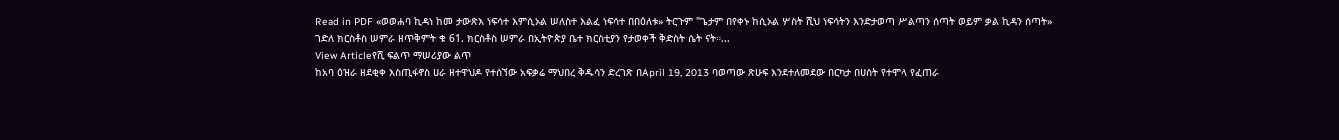Read in PDF «ወወሐባ ኪዳነ ከመ ታውጽእ ነፍሳተ እምሲኦል ሠለስተ እልፈ ነፍሳተ በበዕለቱ» ትርጉም "ጌታም በየቀኑ ከሲኦል ሦስት ሺህ ነፍሳትን እንድታወጣ ሥልጣን ሰጣት ወይም ቃል ኪዳን ሰጣት» ገድለ ክርስቶስ ሠምራ ዘጥቅምት ቁ 61. ክርስቶስ ሠምራ በኢትዮጵያ ቤተ ክርስቲያን የታወቀች ቅድስት ሴት ናት።...
View Articleየሺ ፍልጥ ማሠሪያው ልጥ
ከአባ ዕዝራ ዘደቂቀ እስጢፋኖስ ሀራ ዘተዋህዶ የተሰኘው አፍቃሬ ማህበረ ቅዱሳን ድረገጽ በApril 19, 2013 ባወጣው ጽሁፍ እንደተለመደው በርካታ በሀሰት የተሞላ የፈጠራ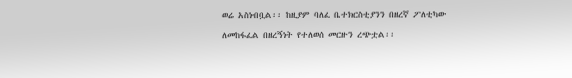ወሬ አስነብቧል፡፡ ከዚያም ባለፈ ቤተክርስቲያንን በዘረኛ ፖለቲካው ለመከፋፈል በዘረኝነት የተለወሰ መርዙን ረጭቷል፡፡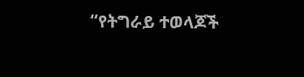“የትግራይ ተወላጆች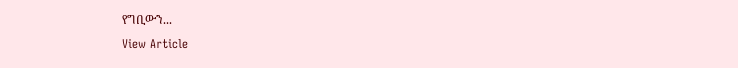የግቢውን...
View Article